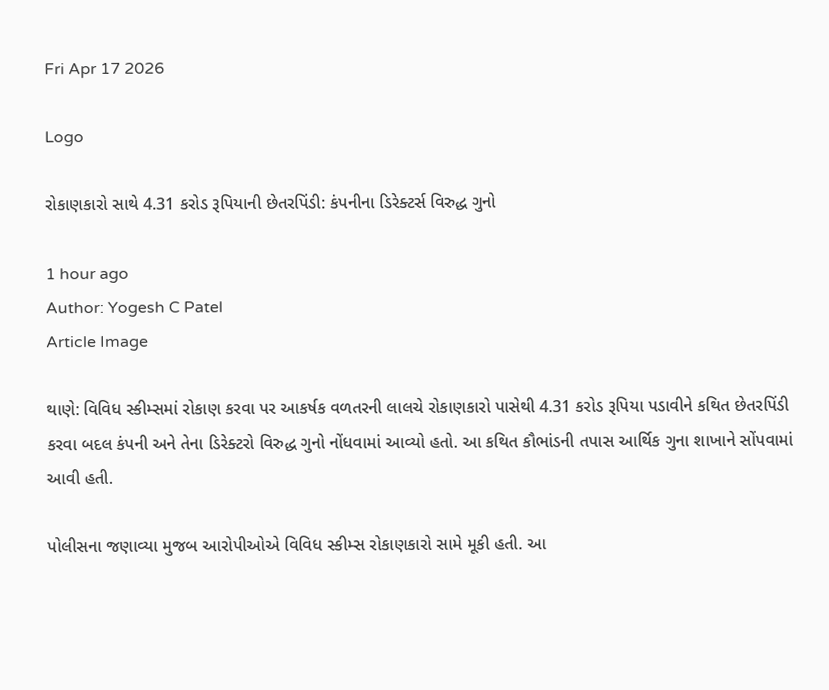Fri Apr 17 2026

Logo

રોકાણકારો સાથે 4.31 કરોડ રૂપિયાની છેતરપિંડી: કંપનીના ડિરેક્ટર્સ વિરુદ્ધ ગુનો

1 hour ago
Author: Yogesh C Patel
Article Image

થાણે: વિવિધ સ્કીમ્સમાં રોકાણ કરવા પર આકર્ષક વળતરની લાલચે રોકાણકારો પાસેથી 4.31 કરોડ રૂપિયા પડાવીને કથિત છેતરપિંડી કરવા બદલ કંપની અને તેના ડિરેક્ટરો વિરુદ્ધ ગુનો નોંધવામાં આવ્યો હતો. આ કથિત કૌભાંડની તપાસ આર્થિક ગુના શાખાને સોંપવામાં આવી હતી.

પોલીસના જણાવ્યા મુજબ આરોપીઓએ વિવિધ સ્કીમ્સ રોકાણકારો સામે મૂકી હતી. આ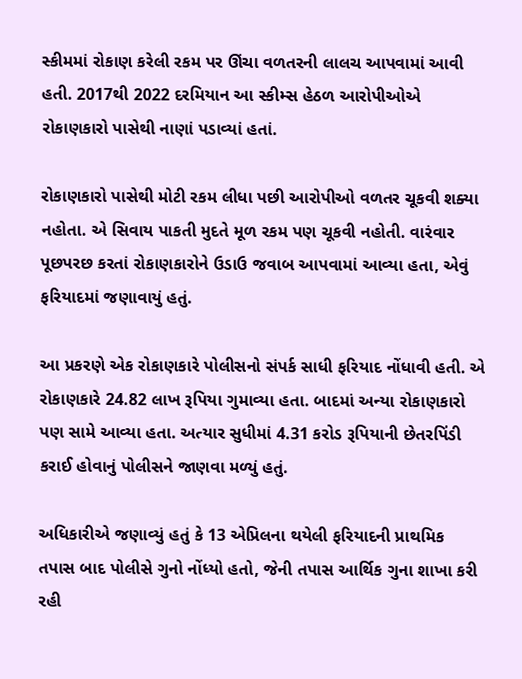સ્કીમમાં રોકાણ કરેલી રકમ પર ઊંચા વળતરની લાલચ આપવામાં આવી હતી. 2017થી 2022 દરમિયાન આ સ્કીમ્સ હેઠળ આરોપીઓએ રોકાણકારો પાસેથી નાણાં પડાવ્યાં હતાં.

રોકાણકારો પાસેથી મોટી રકમ લીધા પછી આરોપીઓ વળતર ચૂકવી શક્યા નહોતા. એ સિવાય પાકતી મુદતે મૂળ રકમ પણ ચૂકવી નહોતી. વારંવાર પૂછપરછ કરતાં રોકાણકારોને ઉડાઉ જવાબ આપવામાં આવ્યા હતા, એવું ફરિયાદમાં જણાવાયું હતું.

આ પ્રકરણે એક રોકાણકારે પોલીસનો સંપર્ક સાધી ફરિયાદ નોંધાવી હતી. એ રોકાણકારે 24.82 લાખ રૂપિયા ગુમાવ્યા હતા. બાદમાં અન્યા રોકાણકારો પણ સામે આવ્યા હતા. અત્યાર સુધીમાં 4.31 કરોડ રૂપિયાની છેતરપિંડી કરાઈ હોવાનું પોલીસને જાણવા મળ્યું હતું.

અધિકારીએ જણાવ્યું હતું કે 13 એપ્રિલના થયેલી ફરિયાદની પ્રાથમિક તપાસ બાદ પોલીસે ગુનો નોંધ્યો હતો, જેની તપાસ આર્થિક ગુના શાખા કરી રહી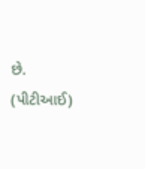છે. (પીટીઆઈ)